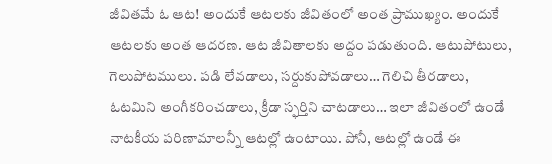జీవితమే ఓ ఆట! అందుకే ఆటలకు జీవితంలో అంత ప్రాముఖ్యం. అందుకే ఆటలకు అంత ఆదరణ. ఆట జీవితాలకు అద్దం పడుతుంది. ఆటుపోటులు, గెలుపోటములు. పడి లేవడాలు, సర్దుకుపోవడాలు… గెలిచి తీరడాలు, ఓటమిని అంగీకరించడాలు, క్రీడా స్ఫర్తిని చాటడాలు… ఇలా జీవితంలో ఉండే నాటకీయ పరిణామాలన్నీ ఆటల్లో ఉంటాయి. పోనీ, ఆటల్లో ఉండే ఈ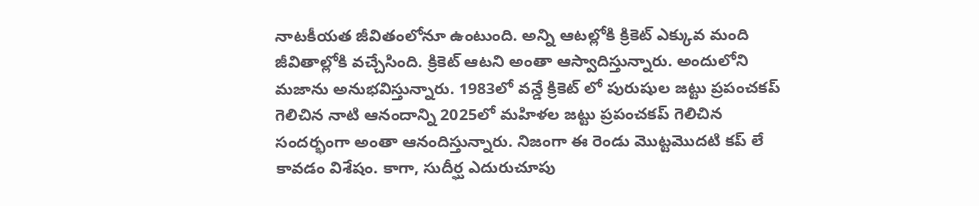నాటకీయత జీవితంలోనూ ఉంటుంది. అన్ని ఆటల్లోకి క్రికెట్ ఎక్కువ మంది జీవితాల్లోకి వచ్చేసింది. క్రికెట్ ఆటని అంతా ఆస్వాదిస్తున్నారు. అందులోని మజాను అనుభవిస్తున్నారు. 1983లో వన్డే క్రికెట్ లో పురుషుల జట్టు ప్రపంచకప్ గెలిచిన నాటి ఆనందాన్ని 2025లో మహిళల జట్టు ప్రపంచకప్ గెలిచిన సందర్భంగా అంతా ఆనందిస్తున్నారు. నిజంగా ఈ రెండు మొట్టమొదటి కప్ లే కావడం విశేషం. కాగా, సుదీర్ఘ ఎదురుచూపు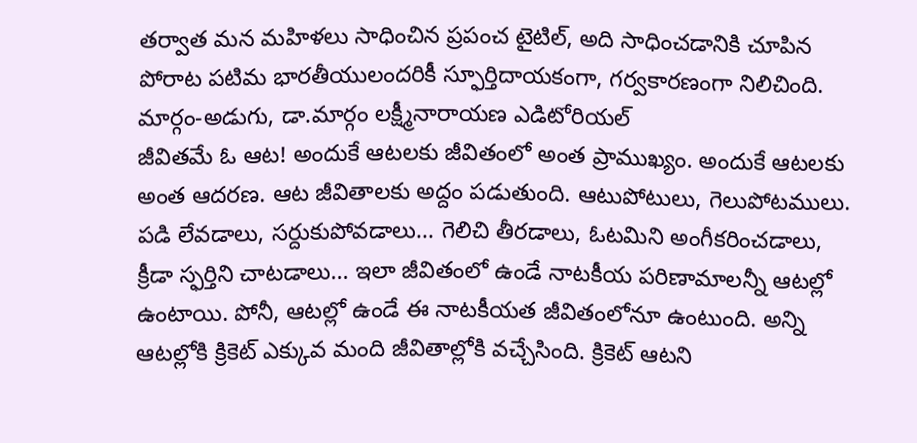తర్వాత మన మహిళలు సాధించిన ప్రపంచ టైటిల్, అది సాధించడానికి చూపిన పోరాట పటిమ భారతీయులందరికీ స్ఫూర్తిదాయకంగా, గర్వకారణంగా నిలిచింది.
మార్గం-అడుగు, డా.మార్గం లక్ష్మీనారాయణ ఎడిటోరియల్
జీవితమే ఓ ఆట! అందుకే ఆటలకు జీవితంలో అంత ప్రాముఖ్యం. అందుకే ఆటలకు అంత ఆదరణ. ఆట జీవితాలకు అద్దం పడుతుంది. ఆటుపోటులు, గెలుపోటములు. పడి లేవడాలు, సర్దుకుపోవడాలు… గెలిచి తీరడాలు, ఓటమిని అంగీకరించడాలు, క్రీడా స్ఫర్తిని చాటడాలు… ఇలా జీవితంలో ఉండే నాటకీయ పరిణామాలన్నీ ఆటల్లో ఉంటాయి. పోనీ, ఆటల్లో ఉండే ఈ నాటకీయత జీవితంలోనూ ఉంటుంది. అన్ని ఆటల్లోకి క్రికెట్ ఎక్కువ మంది జీవితాల్లోకి వచ్చేసింది. క్రికెట్ ఆటని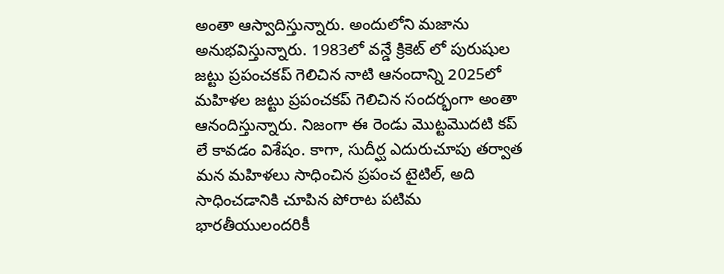అంతా ఆస్వాదిస్తున్నారు. అందులోని మజాను అనుభవిస్తున్నారు. 1983లో వన్డే క్రికెట్ లో పురుషుల జట్టు ప్రపంచకప్ గెలిచిన నాటి ఆనందాన్ని 2025లో మహిళల జట్టు ప్రపంచకప్ గెలిచిన సందర్భంగా అంతా ఆనందిస్తున్నారు. నిజంగా ఈ రెండు మొట్టమొదటి కప్ లే కావడం విశేషం. కాగా, సుదీర్ఘ ఎదురుచూపు తర్వాత మన మహిళలు సాధించిన ప్రపంచ టైటిల్, అది సాధించడానికి చూపిన పోరాట పటిమ భారతీయులందరికీ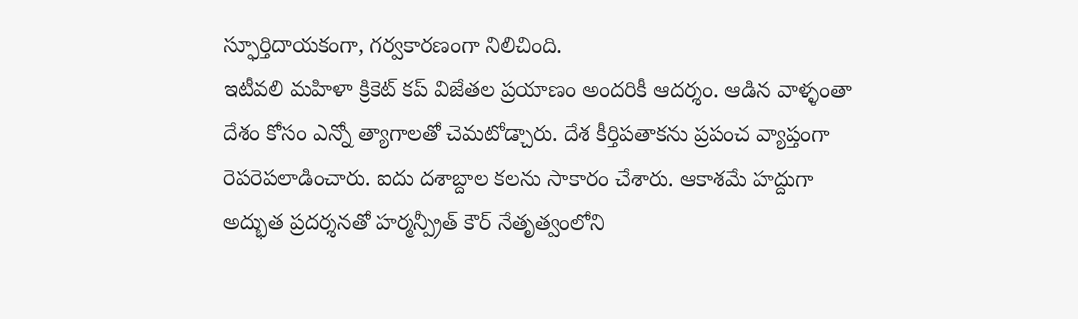స్ఫూర్తిదాయకంగా, గర్వకారణంగా నిలిచింది.
ఇటీవలి మహిళా క్రికెట్ కప్ విజేతల ప్రయాణం అందరికీ ఆదర్శం. ఆడిన వాళ్ళంతా దేశం కోసం ఎన్నో త్యాగాలతో చెమటోడ్చారు. దేశ కీర్తిపతాకను ప్రపంచ వ్యాప్తంగా రెపరెపలాడించారు. ఐదు దశాబ్దాల కలను సాకారం చేశారు. ఆకాశమే హద్దుగా అద్భుత ప్రదర్శనతో హర్మన్ప్రీత్ కౌర్ నేతృత్వంలోని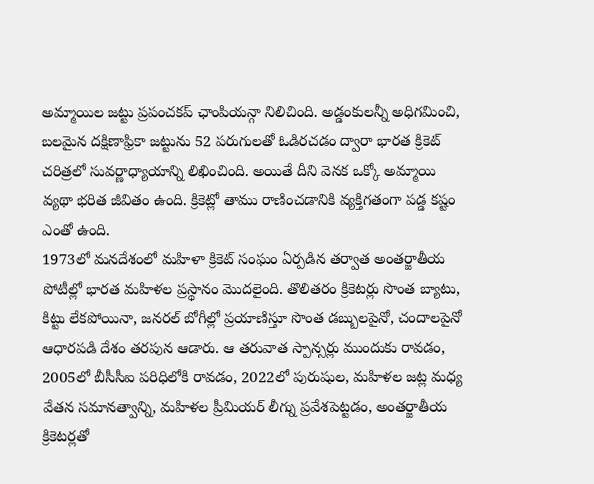అమ్మాయిల జట్టు ప్రపంచకప్ ఛాంపియన్గా నిలిచింది. అడ్డంకులన్నీ అధిగమించి, బలమైన దక్షిణాఫ్రికా జట్టును 52 పరుగులతో ఓడిరచడం ద్వారా భారత క్రికెట్ చరిత్రలో సువర్ణాధ్యాయాన్ని లిఖించింది. అయితే దీని వెనక ఒక్కో అమ్మాయి వ్యథా భరిత జీవితం ఉంది. క్రికెట్లో తాము రాణించడానికి వ్యక్తిగతంగా పడ్డ కష్టం ఎంతో ఉంది.
1973లో మనదేశంలో మహిళా క్రికెట్ సంఘం ఏర్పడిన తర్వాత అంతర్జాతీయ పోటీల్లో భారత మహిళల ప్రస్థానం మొదలైంది. తొలితరం క్రికెటర్లు సొంత బ్యాటు, కిట్టు లేకపోయినా, జనరల్ బోగీల్లో ప్రయాణిస్తూ సొంత డబ్బులపైనో, చందాలపైనో ఆధారపడి దేశం తరపున ఆడారు. ఆ తరువాత స్పాన్సర్లు ముందుకు రావడం, 2005లో బీసీసీఐ పరిధిలోకి రావడం, 2022లో పురుషుల, మహిళల జట్ల మధ్య వేతన సమానత్వాన్ని, మహిళల ప్రీమియర్ లీగ్ను ప్రవేశపెట్టడం, అంతర్జాతీయ క్రికెటర్లతో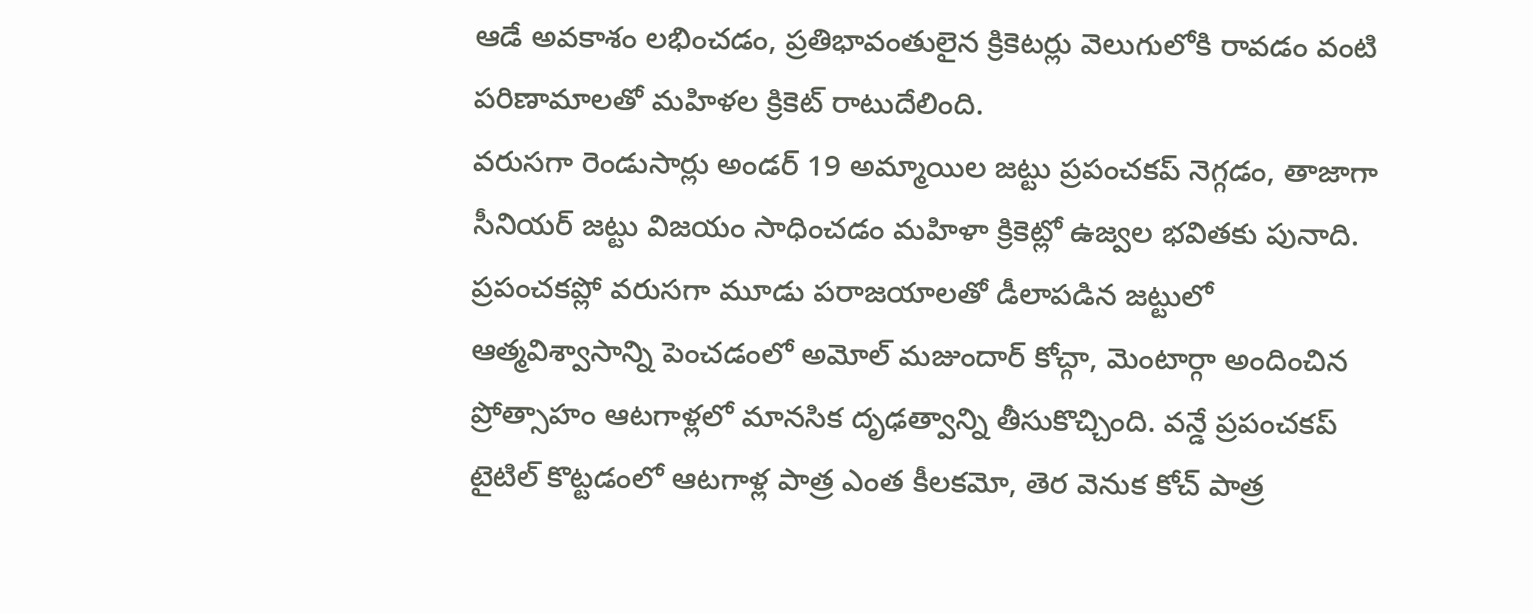ఆడే అవకాశం లభించడం, ప్రతిభావంతులైన క్రికెటర్లు వెలుగులోకి రావడం వంటి పరిణామాలతో మహిళల క్రికెట్ రాటుదేలింది.
వరుసగా రెండుసార్లు అండర్ 19 అమ్మాయిల జట్టు ప్రపంచకప్ నెగ్గడం, తాజాగా సీనియర్ జట్టు విజయం సాధించడం మహిళా క్రికెట్లో ఉజ్వల భవితకు పునాది. ప్రపంచకప్లో వరుసగా మూడు పరాజయాలతో డీలాపడిన జట్టులో ఆత్మవిశ్వాసాన్ని పెంచడంలో అమోల్ మజుందార్ కోచ్గా, మెంటార్గా అందించిన ప్రోత్సాహం ఆటగాళ్లలో మానసిక దృఢత్వాన్ని తీసుకొచ్చింది. వన్డే ప్రపంచకప్ టైటిల్ కొట్టడంలో ఆటగాళ్ల పాత్ర ఎంత కీలకమో, తెర వెనుక కోచ్ పాత్ర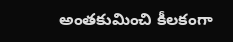అంతకుమించి కీలకంగా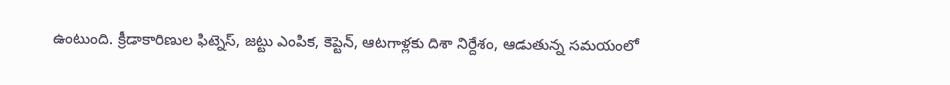ఉంటుంది. క్రీడాకారిణుల ఫిట్నెస్, జట్టు ఎంపిక, కెప్టెన్, ఆటగాళ్లకు దిశా నిర్దేశం, ఆడుతున్న సమయంలో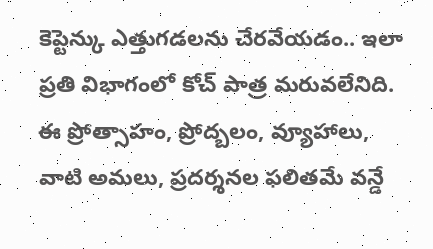కెప్టెన్కు ఎత్తుగడలను చేరవేయడం.. ఇలా ప్రతి విభాగంలో కోచ్ పాత్ర మరువలేనిది. ఈ ప్రోత్సాహం, ప్రోద్బలం, వ్యూహాలు, వాటి అమలు, ప్రదర్శనల ఫలితమే వన్డే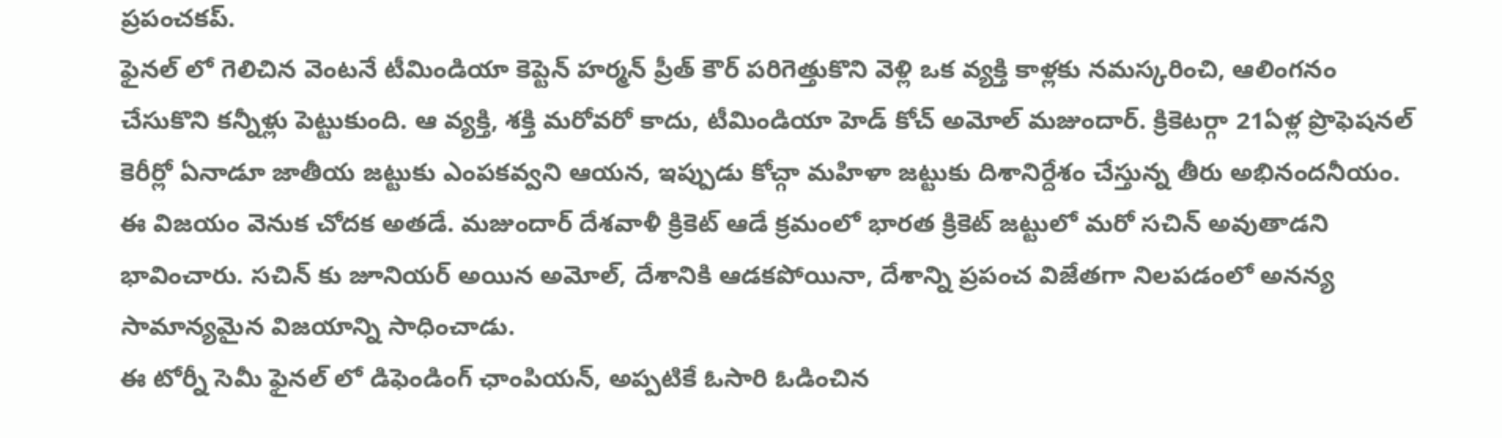ప్రపంచకప్.
ఫైనల్ లో గెలిచిన వెంటనే టీమిండియా కెప్టెన్ హర్మన్ ప్రీత్ కౌర్ పరిగెత్తుకొని వెళ్లి ఒక వ్యక్తి కాళ్లకు నమస్కరించి, ఆలింగనం చేసుకొని కన్నీళ్లు పెట్టుకుంది. ఆ వ్యక్తి, శక్తి మరోవరో కాదు, టీమిండియా హెడ్ కోచ్ అమోల్ మజుందార్. క్రికెటర్గా 21ఏళ్ల ప్రొఫెషనల్ కెరీర్లో ఏనాడూ జాతీయ జట్టుకు ఎంపకవ్వని ఆయన, ఇప్పుడు కోచ్గా మహిళా జట్టుకు దిశానిర్దేశం చేస్తున్న తీరు అభినందనీయం. ఈ విజయం వెనుక చోదక అతడే. మజుందార్ దేశవాళీ క్రికెట్ ఆడే క్రమంలో భారత క్రికెట్ జట్టులో మరో సచిన్ అవుతాడని భావించారు. సచిన్ కు జూనియర్ అయిన అమోల్, దేశానికి ఆడకపోయినా, దేశాన్ని ప్రపంచ విజేతగా నిలపడంలో అనన్య సామాన్యమైన విజయాన్ని సాధించాడు.
ఈ టోర్నీ సెమీ ఫైనల్ లో డిఫెండింగ్ ఛాంపియన్, అప్పటికే ఓసారి ఓడించిన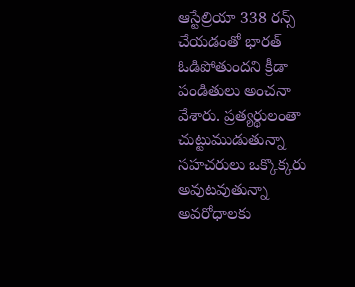ఆస్టేల్రియా 338 రన్స్ చేయడంతో భారత్ ఓడిపోతుందని క్రీడా పండితులు అంచనా వేశారు. ప్రత్యర్థులంతా చుట్టుముడుతున్నా సహచరులు ఒక్కొక్కరు అవుటవుతున్నా అవరోధాలకు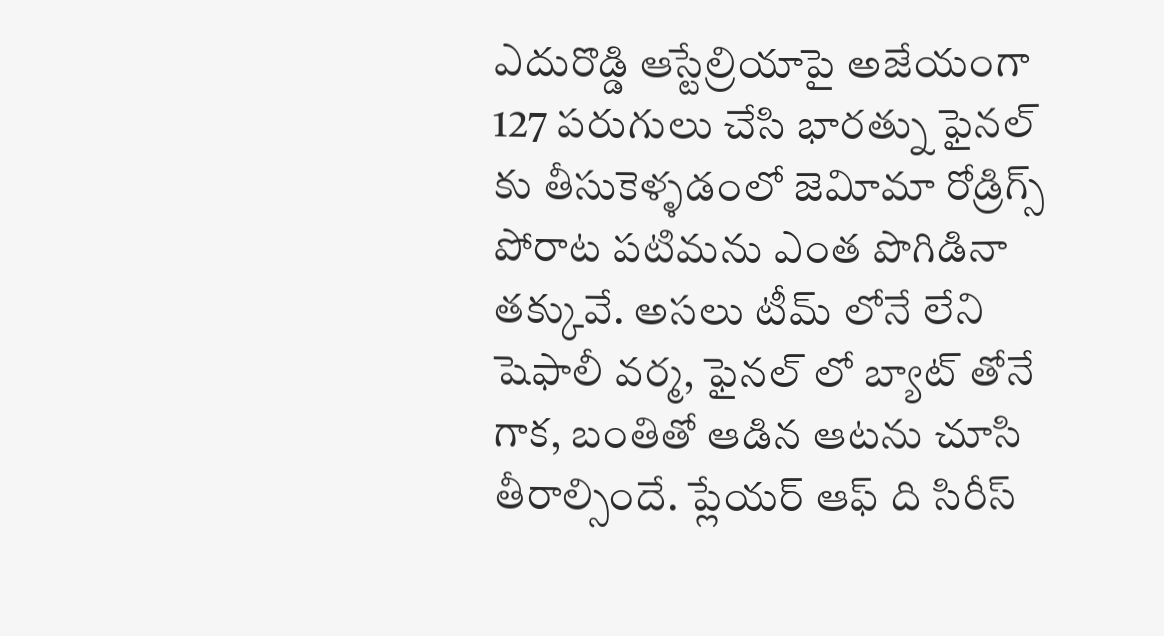ఎదురొడ్డి ఆస్టేల్రియాపై అజేయంగా 127 పరుగులు చేసి భారత్ను ఫైనల్ కు తీసుకెళ్ళడంలో జెవిూమా రోడ్రిగ్స్ పోరాట పటిమను ఎంత పొగిడినా తక్కువే. అసలు టీమ్ లోనే లేని షెఫాలీ వర్మ, ఫైనల్ లో బ్యాట్ తోనే గాక, బంతితో ఆడిన ఆటను చూసి తీరాల్సిందే. ప్లేయర్ ఆఫ్ ది సిరీస్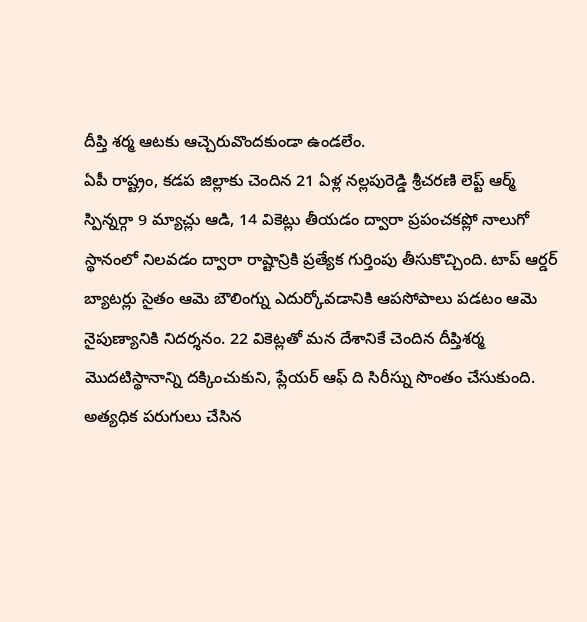దీప్తి శర్మ ఆటకు ఆచ్చెరువొందకుండా ఉండలేం.
ఏపీ రాష్ట్రం, కడప జిల్లాకు చెందిన 21 ఏళ్ల నల్లపురెడ్డి శ్రీచరణి లెప్ట్ ఆర్మ్ స్పిన్నర్గా 9 మ్యాచ్లు ఆడి, 14 వికెట్లు తీయడం ద్వారా ప్రపంచకప్లో నాలుగో స్థానంలో నిలవడం ద్వారా రాష్టాన్రికి ప్రత్యేక గుర్తింపు తీసుకొచ్చింది. టాప్ ఆర్డర్ బ్యాటర్లు సైతం ఆమె బౌలింగ్ను ఎదుర్కోవడానికి ఆపసోపాలు పడటం ఆమె నైపుణ్యానికి నిదర్శనం. 22 వికెట్లతో మన దేశానికే చెందిన దీప్తిశర్మ మొదటిస్థానాన్ని దక్కించుకుని, ప్లేయర్ ఆఫ్ ది సిరీస్ను సొంతం చేసుకుంది. అత్యధిక పరుగులు చేసిన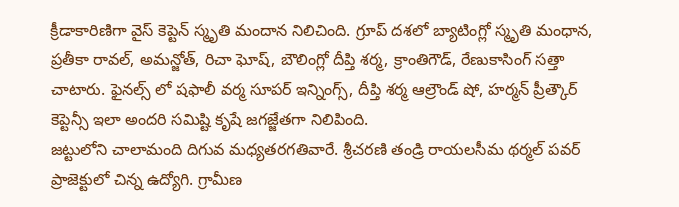క్రీడాకారిణిగా వైస్ కెప్టెన్ స్మృతి మందాన నిలిచింది. గ్రూప్ దశలో బ్యాటింగ్లో స్మృతి మంధాన, ప్రతీకా రావల్, అమన్జోత్, రిచా ఘోష్, బౌలింగ్లో దీప్తి శర్మ, క్రాంతిగౌడ్, రేణుకాసింగ్ సత్తా చాటారు. ఫైనల్స్ లో షఫాలీ వర్మ సూపర్ ఇన్నింగ్స్, దీప్తి శర్మ ఆల్రౌండ్ షో, హర్మన్ ప్రీత్కౌర్ కెప్టెన్సీ ఇలా అందరి సమిష్టి కృషే జగజ్జేతగా నిలిపింది.
జట్టులోని చాలామంది దిగువ మధ్యతరగతివారే. శ్రీచరణి తండ్రి రాయలసీమ థర్మల్ పవర్ ప్రాజెక్టులో చిన్న ఉద్యోగి. గ్రామీణ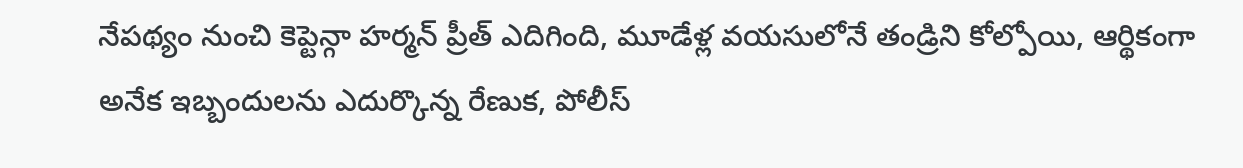నేపథ్యం నుంచి కెప్టెన్గా హర్మన్ ప్రీత్ ఎదిగింది, మూడేళ్ల వయసులోనే తండ్రిని కోల్పోయి, ఆర్థికంగా అనేక ఇబ్బందులను ఎదుర్కొన్న రేణుక, పోలీస్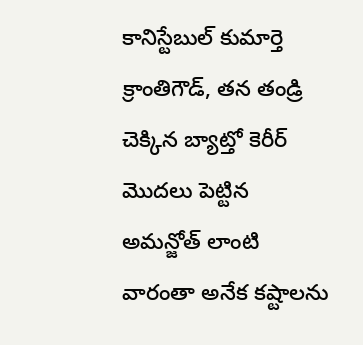కానిస్టేబుల్ కుమార్తె క్రాంతిగౌడ్, తన తండ్రి చెక్కిన బ్యాట్తో కెరీర్ మొదలు పెట్టిన అమన్జోత్ లాంటి వారంతా అనేక కష్టాలను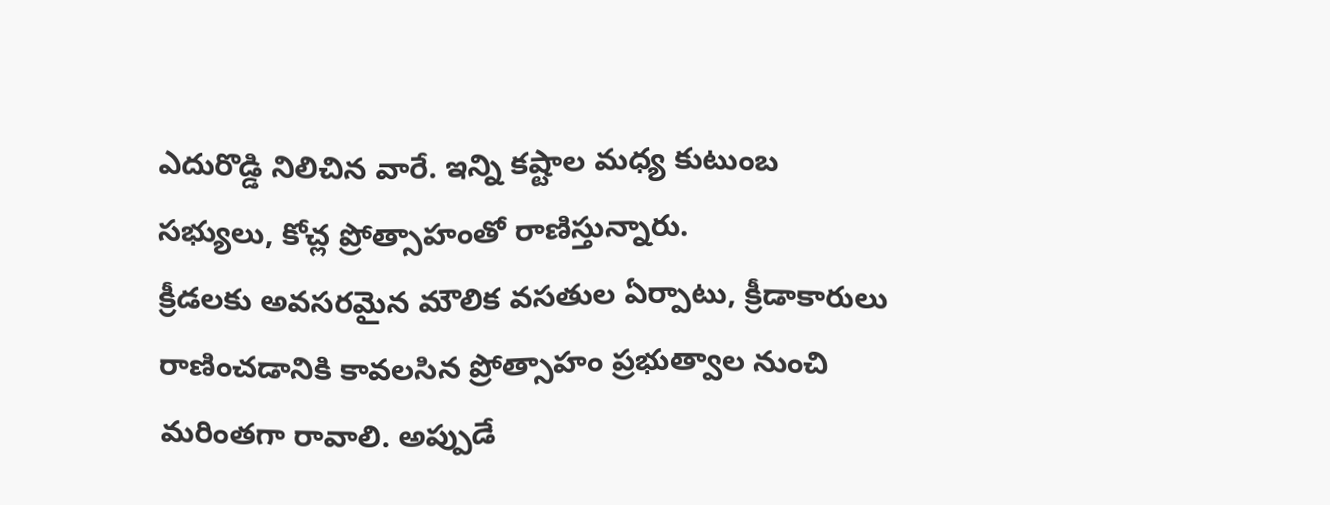ఎదురొడ్డి నిలిచిన వారే. ఇన్ని కష్టాల మధ్య కుటుంబ సభ్యులు, కోచ్ల ప్రోత్సాహంతో రాణిస్తున్నారు.
క్రీడలకు అవసరమైన మౌలిక వసతుల ఏర్పాటు, క్రీడాకారులు రాణించడానికి కావలసిన ప్రోత్సాహం ప్రభుత్వాల నుంచి మరింతగా రావాలి. అప్పుడే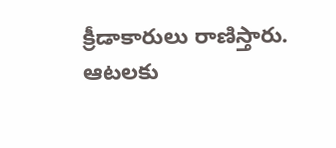క్రీడాకారులు రాణిస్తారు. ఆటలకు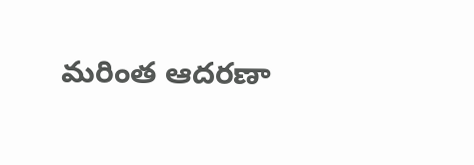మరింత ఆదరణా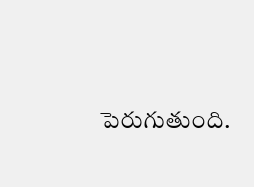పెరుగుతుంది.